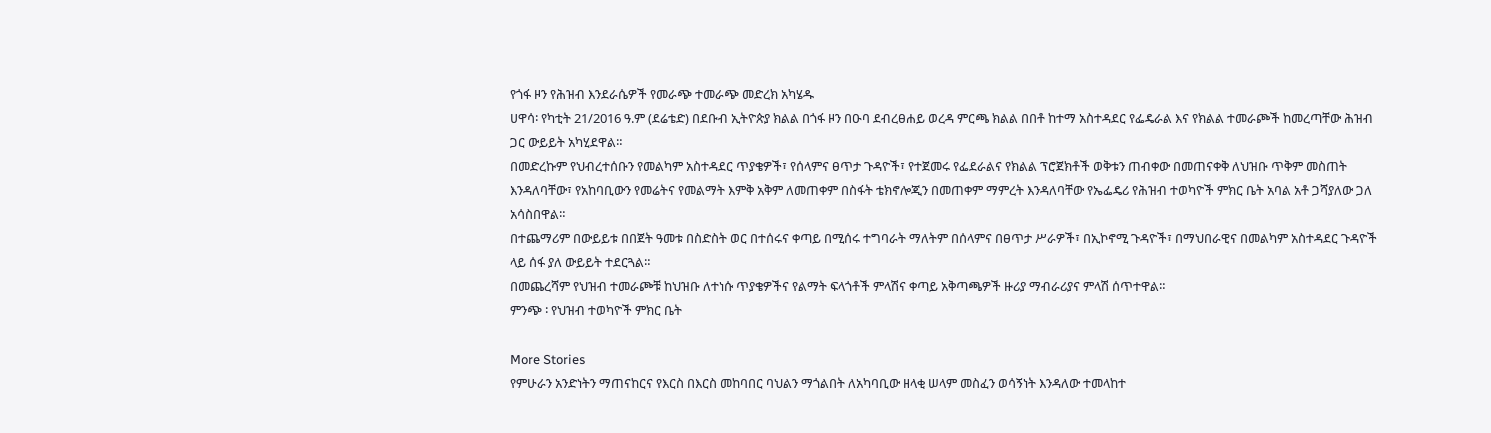የጎፋ ዞን የሕዝብ እንደራሴዎች የመራጭ ተመራጭ መድረክ አካሄዱ
ሀዋሳ፡ የካቲት 21/2016 ዓ.ም (ደሬቴድ) በደቡብ ኢትዮጵያ ክልል በጎፋ ዞን በዑባ ደብረፀሐይ ወረዳ ምርጫ ክልል በበቶ ከተማ አስተዳደር የፌዴራል እና የክልል ተመራጮች ከመረጣቸው ሕዝብ ጋር ውይይት አካሂደዋል።
በመድረኩም የህብረተሰቡን የመልካም አስተዳደር ጥያቄዎች፣ የሰላምና ፀጥታ ጉዳዮች፣ የተጀመሩ የፌደራልና የክልል ፕሮጀክቶች ወቅቱን ጠብቀው በመጠናቀቅ ለህዝቡ ጥቅም መስጠት እንዳለባቸው፣ የአከባቢውን የመሬትና የመልማት እምቅ አቅም ለመጠቀም በስፋት ቴክኖሎጂን በመጠቀም ማምረት እንዳለባቸው የኤፌዴሪ የሕዝብ ተወካዮች ምክር ቤት አባል አቶ ጋሻያለው ጋለ አሳስበዋል።
በተጨማሪም በውይይቱ በበጀት ዓመቱ በስድስት ወር በተሰሩና ቀጣይ በሚሰሩ ተግባራት ማለትም በሰላምና በፀጥታ ሥራዎች፣ በኢኮኖሚ ጉዳዮች፣ በማህበራዊና በመልካም አስተዳደር ጉዳዮች ላይ ሰፋ ያለ ውይይት ተደርጓል።
በመጨረሻም የህዝብ ተመራጮቹ ከህዝቡ ለተነሱ ጥያቄዎችና የልማት ፍላጎቶች ምላሽና ቀጣይ አቅጣጫዎች ዙሪያ ማብራሪያና ምላሽ ሰጥተዋል።
ምንጭ ፡ የህዝብ ተወካዮች ምክር ቤት

More Stories
የምሁራን አንድነትን ማጠናከርና የእርስ በእርስ መከባበር ባህልን ማጎልበት ለአካባቢው ዘላቂ ሠላም መስፈን ወሳኝነት እንዳለው ተመላከተ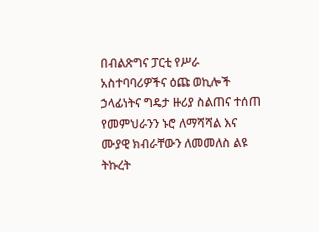በብልጽግና ፓርቲ የሥራ አስተባባሪዎችና ዕጩ ወኪሎች ኃላፊነትና ግዴታ ዙሪያ ስልጠና ተሰጠ
የመምህራንን ኑሮ ለማሻሻል እና ሙያዊ ክብራቸውን ለመመለስ ልዩ ትኩረት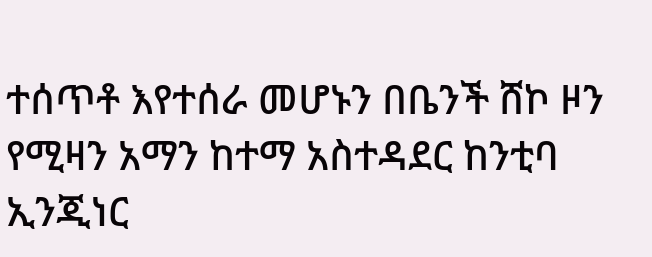ተሰጥቶ እየተሰራ መሆኑን በቤንች ሸኮ ዞን የሚዛን አማን ከተማ አስተዳደር ከንቲባ ኢንጂነር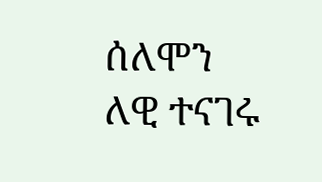ሰለሞን ለዊ ተናገሩ